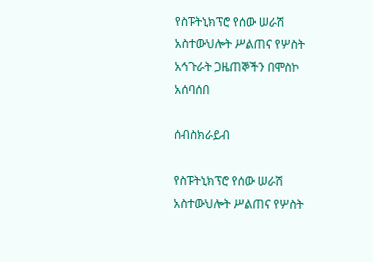የስፑትኒክፕሮ የሰው ሠራሽ አስተውህሎት ሥልጠና የሦስት አኅጉራት ጋዜጠኞችን በሞስኮ አሰባሰበ

ሰብስክራይብ

የስፑትኒክፕሮ የሰው ሠራሽ አስተውህሎት ሥልጠና የሦስት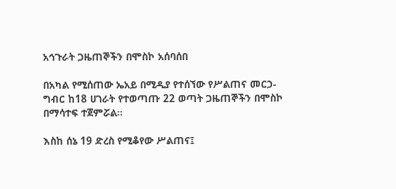አኅጉራት ጋዜጠኞችን በሞስኮ አሰባሰበ

በአካል የሚሰጠው ኤአይ በሚዲያ የተሰኘው የሥልጠና መርኃ-ግብር ከ18 ሀገራት የተወጣጡ 22 ወጣት ጋዜጠኞችን በሞስኮ በማሳተፍ ተጀምሯል።

እስከ ሰኔ 19 ድረስ የሚቆየው ሥልጠና፤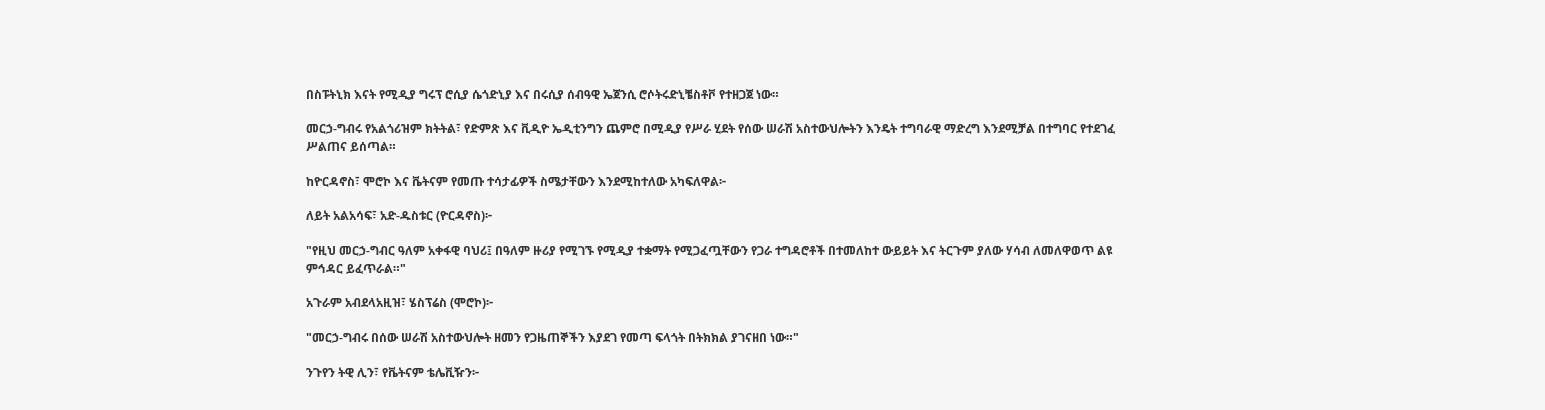በስፑትኒክ እናት የሚዲያ ግሩፕ ሮሲያ ሴጎድኒያ እና በሩሲያ ሰብዓዊ ኤጀንሲ ሮሶትሩድኒቼስቶቮ የተዘጋጀ ነው።

መርኃ-ግብሩ የአልጎሪዝም ክትትል፣ የድምጽ እና ቪዲዮ ኤዲቲንግን ጨምሮ በሚዲያ የሥራ ሂደት የሰው ሠራሽ አስተውህሎትን እንዴት ተግባራዊ ማድረግ እንደሚቻል በተግባር የተደገፈ ሥልጠና ይሰጣል።

ከዮርዳኖስ፣ ሞሮኮ እና ቬትናም የመጡ ተሳታፊዎች ስሜታቸውን እንደሚከተለው አካፍለዋል፦

ለይት አልአሳፍ፣ አድ-ዱስቱር (ዮርዳኖስ)፦

"የዚህ መርኃ-ግብር ዓለም አቀፋዊ ባህሪ፤ በዓለም ዙሪያ የሚገኙ የሚዲያ ተቋማት የሚጋፈጧቸውን የጋራ ተግዳሮቶች በተመለከተ ውይይት እና ትርጉም ያለው ሃሳብ ለመለዋወጥ ልዩ ምኅዳር ይፈጥራል።"

አጉራም አብደላአዚዝ፣ ሄስፕሬስ (ሞሮኮ)፦

"መርኃ-ግብሩ በሰው ሠራሽ አስተውህሎት ዘመን የጋዜጠኞችን እያደገ የመጣ ፍላጎት በትክክል ያገናዘበ ነው።"

ንጉየን ትዊ ሊን፣ የቬትናም ቴሌቪዥን፦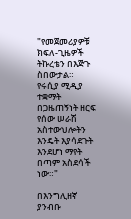"የመጀመሪያዎቹ ክፍለ-ጊዜዎች ትኩረቴን በእጅጉ ስበውታል። የሩሲያ ሚዲያ ተቋማት በጋዜጠኝነት ዘርፍ የሰው ሠራሽ አስተውህሎትን እንዴት እያሳደጉት እንደሆነ ማየት በጣም አስደሳች ነው።"

በእንግሊዘኛ ያንብቡ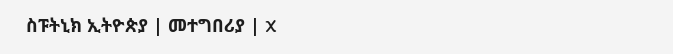ስፑትኒክ ኢትዮጵያ | መተግበሪያ | X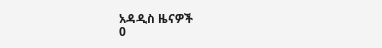አዳዲስ ዜናዎች
0